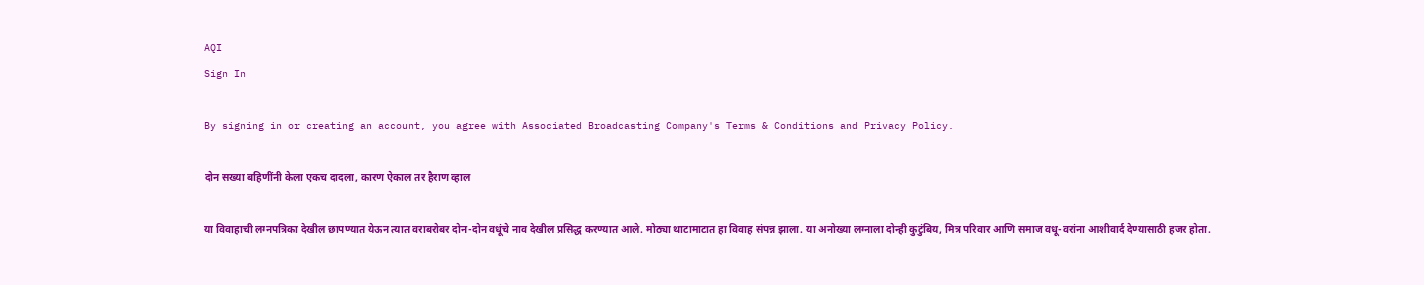AQI
Sign In

By signing in or creating an account, you agree with Associated Broadcasting Company's Terms & Conditions and Privacy Policy.

दोन सख्या बहिणींनी केला एकच दादला, कारण ऐकाल तर हैराण व्हाल

या विवाहाची लग्नपत्रिका देखील छापण्यात येऊन त्यात वराबरोबर दोन-दोन वधूंचे नाव देखील प्रसिद्ध करण्यात आले. मोठ्या थाटामाटात हा विवाह संपन्न झाला. या अनोख्या लग्नाला दोन्ही कुटुंबिय, मित्र परिवार आणि समाज वधू-वरांना आशीवार्द देण्यासाठी हजर होता.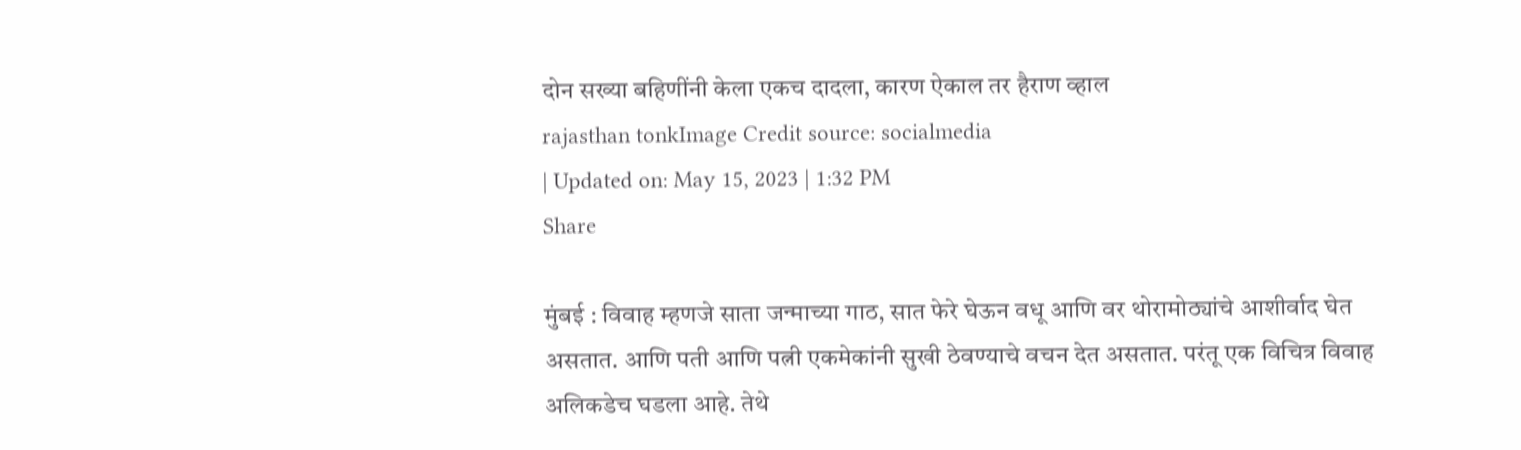दोन सख्या बहिणींनी केला एकच दादला, कारण ऐकाल तर हैराण व्हाल
rajasthan tonkImage Credit source: socialmedia
| Updated on: May 15, 2023 | 1:32 PM
Share

मुंबई : विवाह म्हणजे साता जन्माच्या गाठ, सात फेरे घेऊन वधू आणि वर थोरामोठ्यांचे आशीर्वाद घेत असतात. आणि पती आणि पत्नी एकमेकांनी सुखी ठेवण्याचे वचन देत असतात. परंतू एक विचित्र विवाह अलिकडेच घडला आहे. तेथे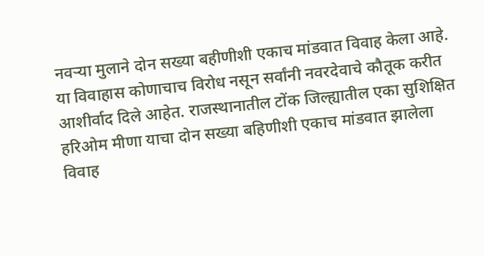नवऱ्या मुलाने दोन सख्या बहीणीशी एकाच मांडवात विवाह केला आहे. या विवाहास कोणाचाच विरोध नसून सर्वांनी नवरदेवाचे कौतूक करीत आशीर्वाद दिले आहेत. राजस्थानातील टोंक जिल्ह्यातील एका सुशिक्षित हरिओम मीणा याचा दोन सख्या बहिणीशी एकाच मांडवात झालेला विवाह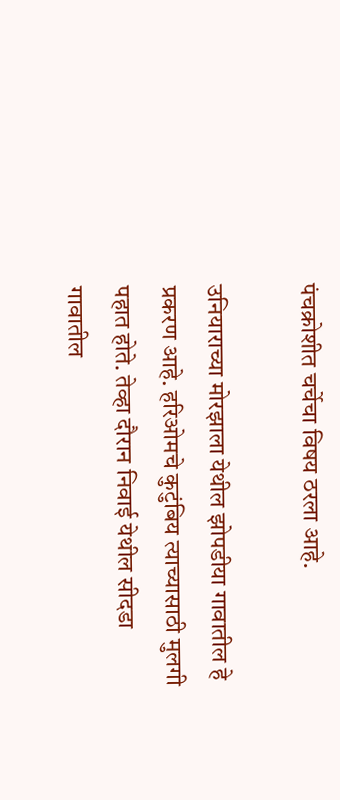पंचक्रोशीत चर्चेचा विषय ठरला आहे.

उनियाराच्या मोरझाला येथील झोपडीया गावातील हे प्रकरण आहे. हरिओमचे कुटुंबिय त्याच्यासाठी मुलगी पहात होते. तेव्हा दौरान निवाई येथील सीदडा गावातील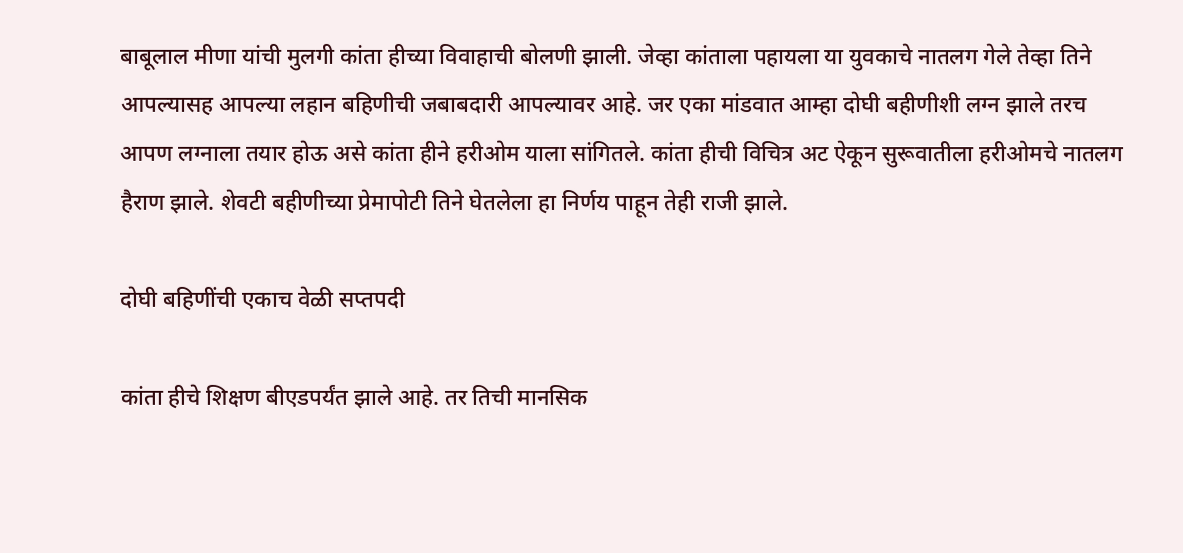बाबूलाल मीणा यांची मुलगी कांता हीच्या विवाहाची बोलणी झाली. जेव्हा कांताला पहायला या युवकाचे नातलग गेले तेव्हा तिने आपल्यासह आपल्या लहान बहिणीची जबाबदारी आपल्यावर आहे. जर एका मांडवात आम्हा दोघी बहीणीशी लग्न झाले तरच आपण लग्नाला तयार होऊ असे कांता हीने हरीओम याला सांगितले. कांता हीची विचित्र अट ऐकून सुरूवातीला हरीओमचे नातलग हैराण झाले. शेवटी बहीणीच्या प्रेमापोटी तिने घेतलेला हा निर्णय पाहून तेही राजी झाले.

दोघी बहिणींची एकाच वेळी सप्तपदी

कांता हीचे शिक्षण बीएडपर्यंत झाले आहे. तर तिची मानसिक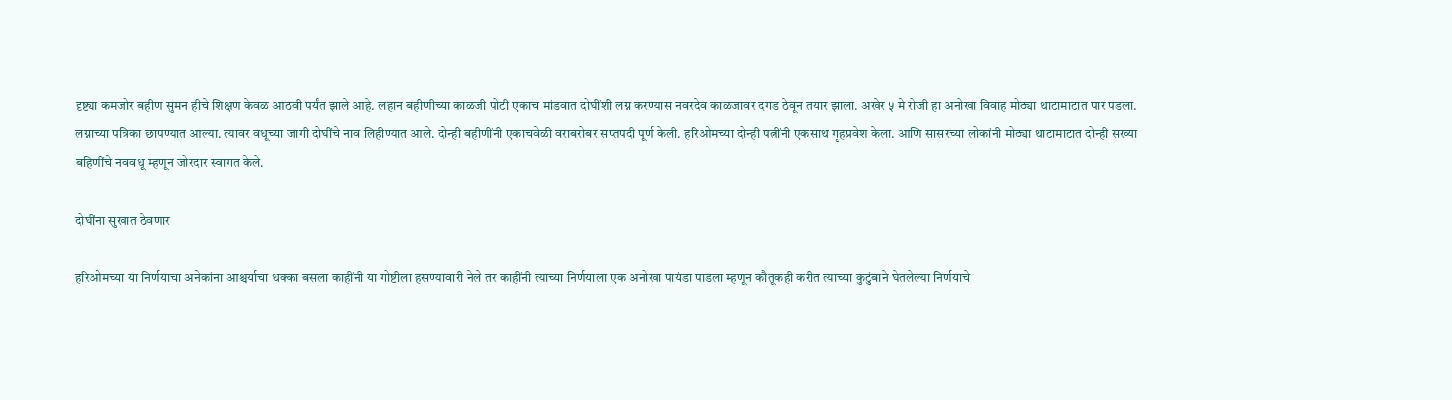दृष्ट्या कमजोर बहीण सुमन हीचे शिक्षण केवळ आठवी पर्यंत झाले आहे. लहान बहीणीच्या काळजी पोटी एकाच मांडवात दोघींशी लग्न करण्यास नवरदेव काळजावर दगड ठेवून तयार झाला. अखेर ५ मे रोजी हा अनोखा विवाह मोठ्या थाटामाटात पार पडला. लग्नाच्या पत्रिका छापण्यात आल्या. त्यावर वधूच्या जागी दोघींचे नाव लिहीण्यात आले. दोन्ही बहीणींनी एकाचवेळी वराबरोबर सप्तपदी पूर्ण केली. हरिओमच्या दोन्ही पत्नींनी एकसाथ गृहप्रवेश केला. आणि सासरच्या लोकांनी मोठ्या थाटामाटात दोन्ही सख्या बहिणींचे नववधू म्हणून जोरदार स्वागत केले.

दोघींना सुखात ठेवणार

हरिओमच्या या निर्णयाचा अनेकांना आश्चर्याचा धक्का बसला काहींनी या गोष्टीला हसण्यावारी नेले तर काहींनी त्याच्या निर्णयाला एक अनोखा पायंडा पाडला म्हणून कौतूकही करीत त्याच्या कुटुंबाने घेतलेल्या निर्णयाचे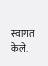स्वागत केले.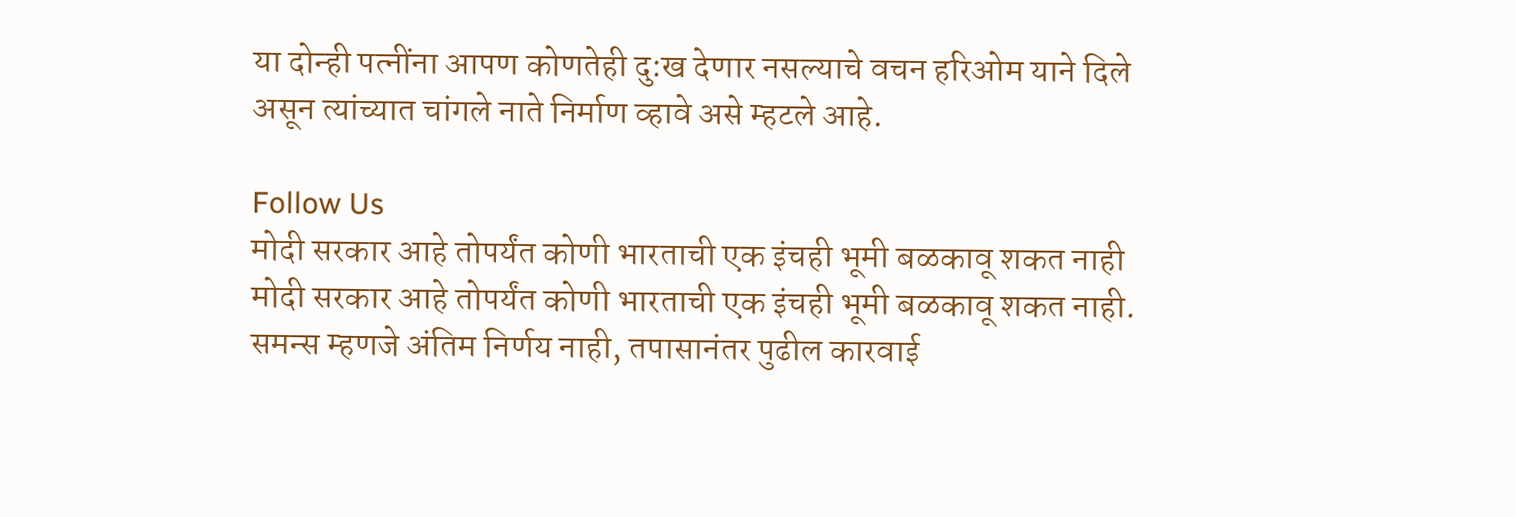या दोन्ही पत्नींना आपण कोणतेही दु:ख देणार नसल्याचे वचन हरिओम याने दिले असून त्यांच्यात चांगले नाते निर्माण व्हावे असे म्हटले आहे.

Follow Us
मोदी सरकार आहे तोपर्यंत कोणी भारताची एक इंचही भूमी बळकावू शकत नाही
मोदी सरकार आहे तोपर्यंत कोणी भारताची एक इंचही भूमी बळकावू शकत नाही.
समन्स म्हणजे अंतिम निर्णय नाही, तपासानंतर पुढील कारवाई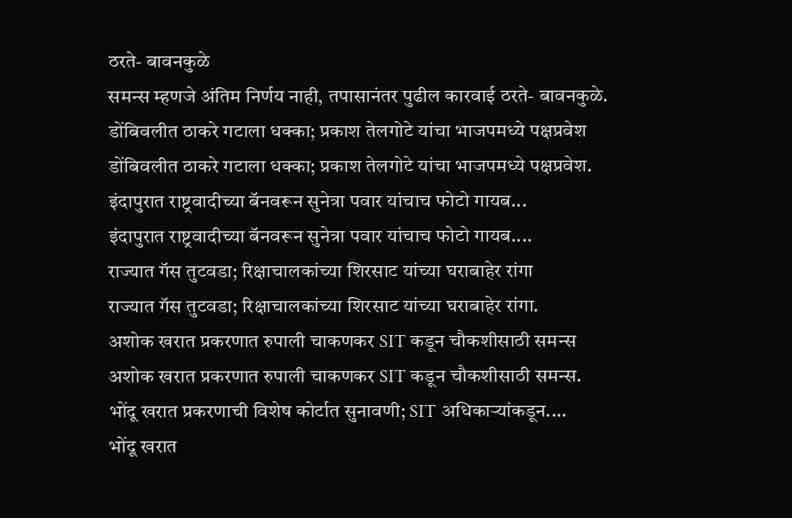ठरते- बावनकुळे
समन्स म्हणजे अंतिम निर्णय नाही, तपासानंतर पुढील कारवाई ठरते- बावनकुळे.
डोंबिवलीत ठाकरे गटाला धक्का; प्रकाश तेलगोटे यांचा भाजपमध्ये पक्षप्रवेश
डोंबिवलीत ठाकरे गटाला धक्का; प्रकाश तेलगोटे यांचा भाजपमध्ये पक्षप्रवेश.
इंदापुरात राष्ट्रवादीच्या बॅनवरून सुनेत्रा पवार यांचाच फोटो गायब...
इंदापुरात राष्ट्रवादीच्या बॅनवरून सुनेत्रा पवार यांचाच फोटो गायब....
राज्यात गॅस तुटवडा; रिक्षाचालकांच्या शिरसाट यांच्या घराबाहेर रांगा
राज्यात गॅस तुटवडा; रिक्षाचालकांच्या शिरसाट यांच्या घराबाहेर रांगा.
अशोक खरात प्रकरणात रुपाली चाकणकर SIT कडून चौकशीसाठी समन्स
अशोक खरात प्रकरणात रुपाली चाकणकर SIT कडून चौकशीसाठी समन्स.
भोंदू खरात प्रकरणाची विशेष कोर्टात सुनावणी; SIT अधिकाऱ्यांकडून....
भोंदू खरात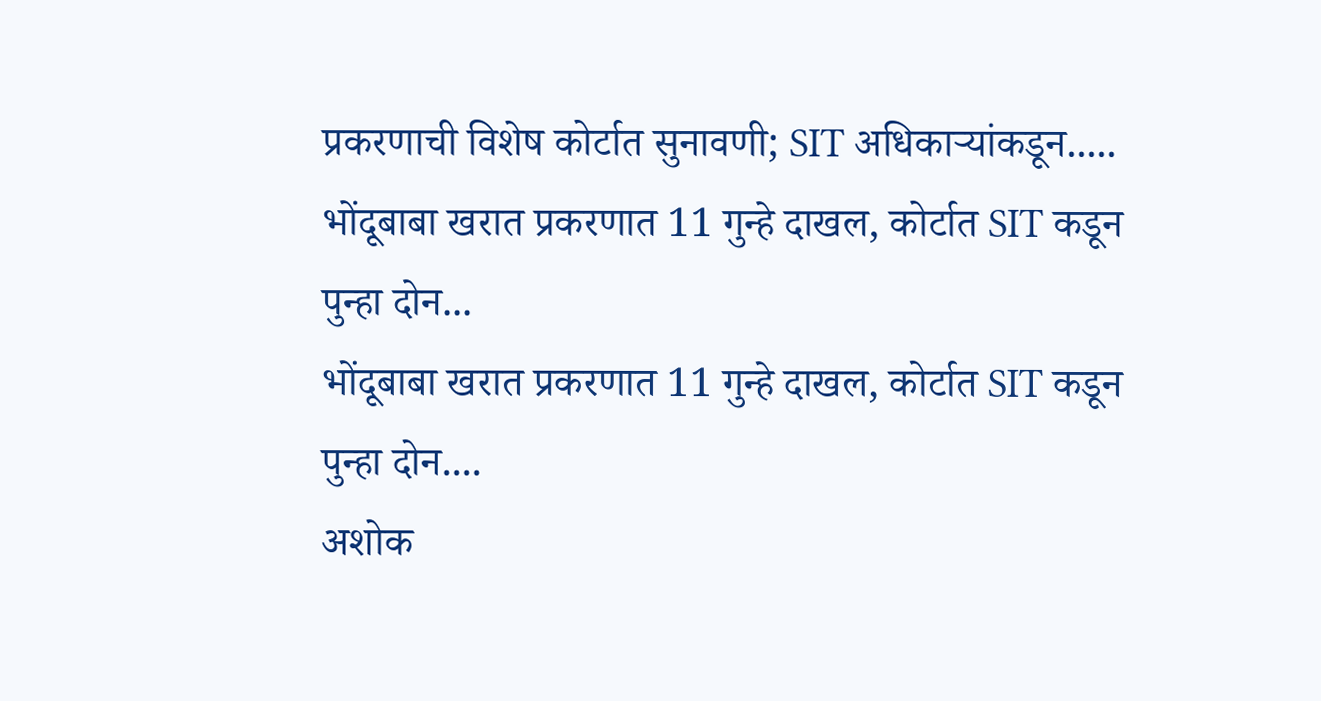प्रकरणाची विशेष कोर्टात सुनावणी; SIT अधिकाऱ्यांकडून.....
भोंदूबाबा खरात प्रकरणात 11 गुन्हे दाखल, कोर्टात SIT कडून पुन्हा दोन...
भोंदूबाबा खरात प्रकरणात 11 गुन्हे दाखल, कोर्टात SIT कडून पुन्हा दोन....
अशोक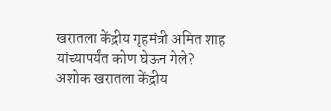खरातला केंद्रीय गृहमंत्री अमित शाह यांच्यापर्यंत कोण घेऊन गेले?
अशोक खरातला केंद्रीय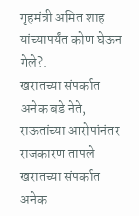गृहमंत्री अमित शाह यांच्यापर्यंत कोण घेऊन गेले?.
खरातच्या संपर्कात अनेक बडे नेते, राऊतांच्या आरोपांनंतर राजकारण तापले
खरातच्या संपर्कात अनेक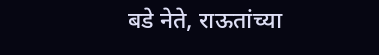बडे नेते, राऊतांच्या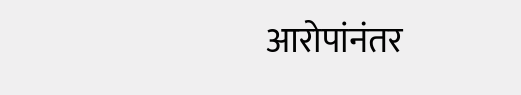आरोपांनंतर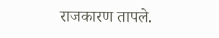राजकारण तापले.